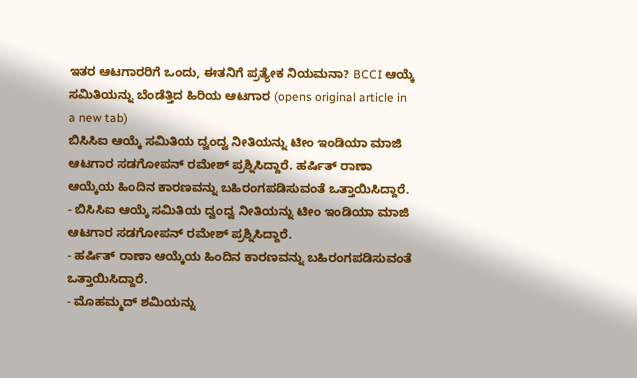ಇತರ ಆಟಗಾರರಿಗೆ ಒಂದು, ಈತನಿಗೆ ಪ್ರತ್ಯೇಕ ನಿಯಮನಾ? BCCI ಆಯ್ಕೆ ಸಮಿತಿಯನ್ನು ಬೆಂಡೆತ್ತಿದ ಹಿರಿಯ ಆಟಗಾರ (opens original article in a new tab)
ಬಿಸಿಸಿಐ ಆಯ್ಕೆ ಸಮಿತಿಯ ದ್ವಂದ್ವ ನೀತಿಯನ್ನು ಟೀಂ ಇಂಡಿಯಾ ಮಾಜಿ ಆಟಗಾರ ಸಡಗೋಪನ್ ರಮೇಶ್ ಪ್ರಶ್ನಿಸಿದ್ದಾರೆ. ಹರ್ಷಿತ್ ರಾಣಾ ಆಯ್ಕೆಯ ಹಿಂದಿನ ಕಾರಣವನ್ನು ಬಹಿರಂಗಪಡಿಸುವಂತೆ ಒತ್ತಾಯಿಸಿದ್ದಾರೆ.
- ಬಿಸಿಸಿಐ ಆಯ್ಕೆ ಸಮಿತಿಯ ದ್ವಂದ್ವ ನೀತಿಯನ್ನು ಟೀಂ ಇಂಡಿಯಾ ಮಾಜಿ ಆಟಗಾರ ಸಡಗೋಪನ್ ರಮೇಶ್ ಪ್ರಶ್ನಿಸಿದ್ದಾರೆ.
- ಹರ್ಷಿತ್ ರಾಣಾ ಆಯ್ಕೆಯ ಹಿಂದಿನ ಕಾರಣವನ್ನು ಬಹಿರಂಗಪಡಿಸುವಂತೆ ಒತ್ತಾಯಿಸಿದ್ದಾರೆ.
- ಮೊಹಮ್ಮದ್ ಶಮಿಯನ್ನು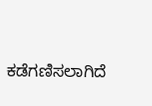ಕಡೆಗಣಿಸಲಾಗಿದೆ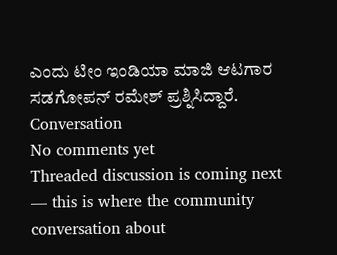ಎಂದು ಟೀಂ ಇಂಡಿಯಾ ಮಾಜಿ ಆಟಗಾರ ಸಡಗೋಪನ್ ರಮೇಶ್ ಪ್ರಶ್ನಿಸಿದ್ದಾರೆ.
Conversation
No comments yet
Threaded discussion is coming next — this is where the community conversation about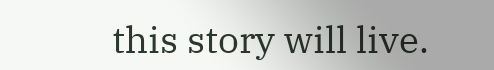this story will live.